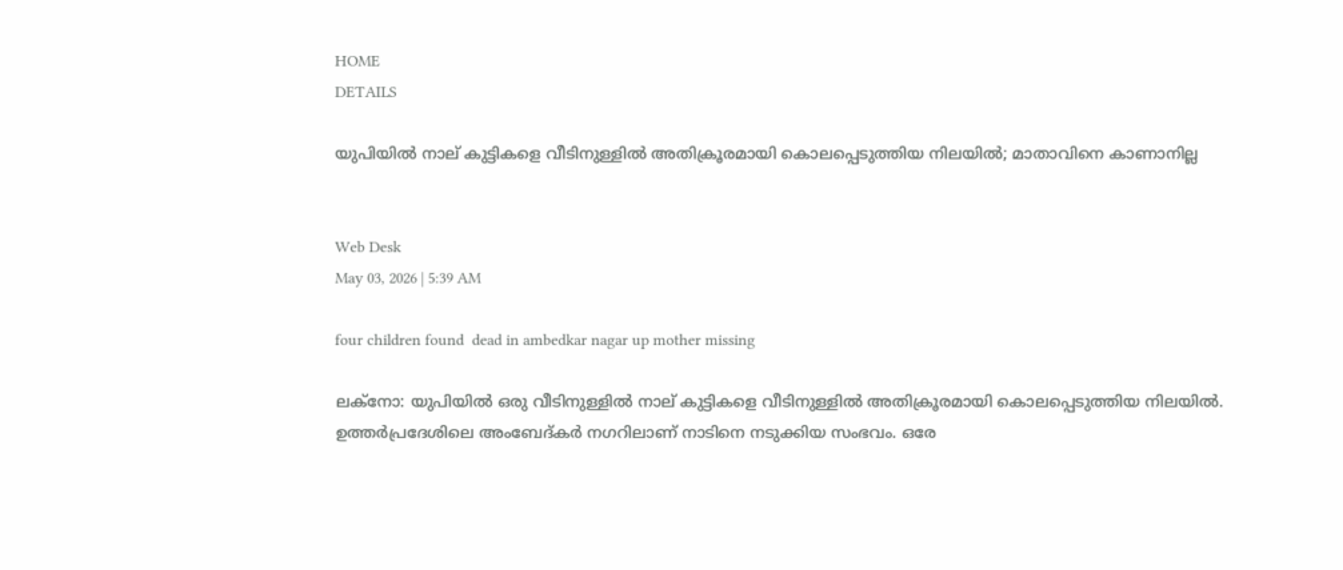HOME
DETAILS

യുപിയില്‍ നാല് കുട്ടികളെ വീടിനുള്ളില്‍ അതിക്രൂരമായി കൊലപ്പെടുത്തിയ നിലയില്‍; മാതാവിനെ കാണാനില്ല


Web Desk
May 03, 2026 | 5:39 AM

four children found  dead in ambedkar nagar up mother missing

ലക്‌നോ: യുപിയില്‍ ഒരു വീടിനുള്ളില്‍ നാല് കുട്ടികളെ വീടിനുള്ളില്‍ അതിക്രൂരമായി കൊലപ്പെടുത്തിയ നിലയില്‍. ഉത്തര്‍പ്രദേശിലെ അംബേദ്കര്‍ നഗറിലാണ് നാടിനെ നടുക്കിയ സംഭവം. ഒരേ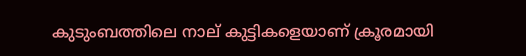കുടുംബത്തിലെ നാല് കുട്ടികളെയാണ് ക്രൂരമായി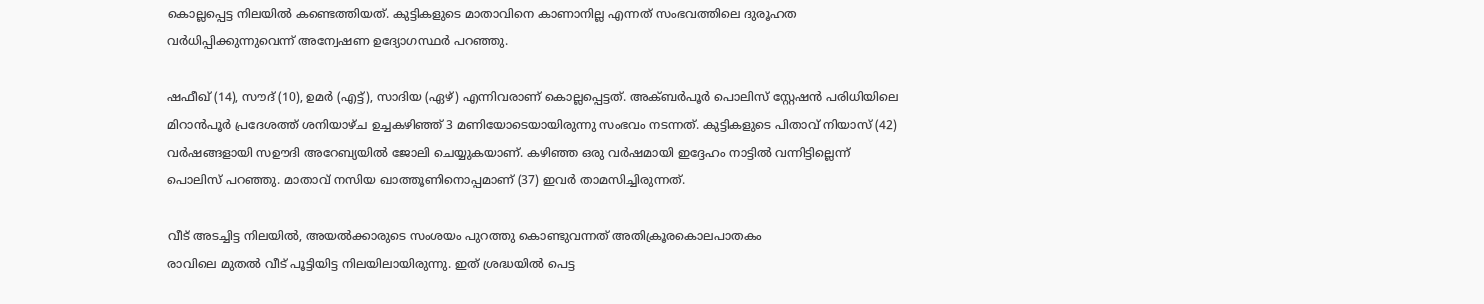കൊല്ലപ്പെട്ട നിലയില്‍ കണ്ടെത്തിയത്. കുട്ടികളുടെ മാതാവിനെ കാണാനില്ല എന്നത് സംഭവത്തിലെ ദുരൂഹത വര്‍ധിപ്പിക്കുന്നുവെന്ന് അന്വേഷണ ഉദ്യോഗസ്ഥര്‍ പറഞ്ഞു.

ഷഫീഖ് (14), സൗദ് (10), ഉമര്‍ (എട്ട്), സാദിയ (ഏഴ്) എന്നിവരാണ് കൊല്ലപ്പെട്ടത്. അക്ബര്‍പൂര്‍ പൊലിസ് സ്റ്റേഷന്‍ പരിധിയിലെ മിറാന്‍പൂര്‍ പ്രദേശത്ത് ശനിയാഴ്ച ഉച്ചകഴിഞ്ഞ് 3 മണിയോടെയായിരുന്നു സംഭവം നടന്നത്. കുട്ടികളുടെ പിതാവ് നിയാസ് (42) വര്‍ഷങ്ങളായി സഊദി അറേബ്യയില്‍ ജോലി ചെയ്യുകയാണ്. കഴിഞ്ഞ ഒരു വര്‍ഷമായി ഇദ്ദേഹം നാട്ടില്‍ വന്നിട്ടില്ലെന്ന് പൊലിസ് പറഞ്ഞു. മാതാവ് നസിയ ഖാത്തൂണിനൊപ്പമാണ് (37) ഇവര്‍ താമസിച്ചിരുന്നത്.

വീട് അടച്ചിട്ട നിലയില്‍, അയല്‍ക്കാരുടെ സംശയം പുറത്തു കൊണ്ടുവന്നത് അതിക്രൂരകൊലപാതകം
രാവിലെ മുതല്‍ വീട് പൂട്ടിയിട്ട നിലയിലായിരുന്നു. ഇത് ശ്രദ്ധയില്‍ പെട്ട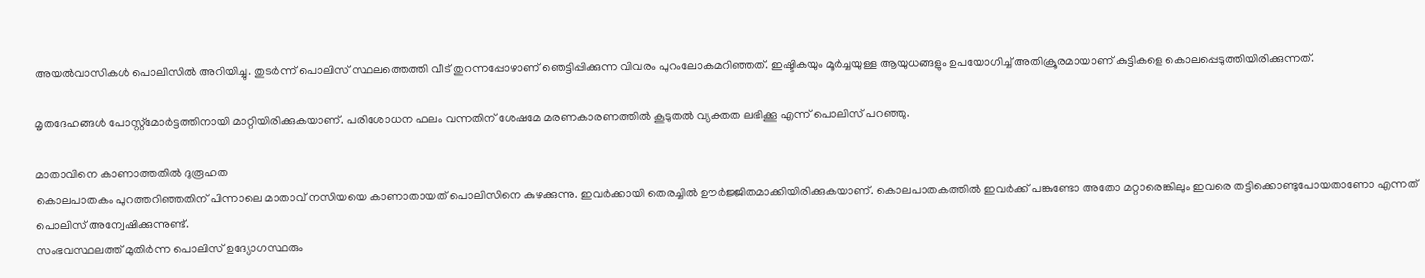അയല്‍വാസികള്‍ പൊലിസില്‍ അറിയിച്ചു. തുടര്‍ന്ന് പൊലിസ് സ്ഥലത്തെത്തി വീട് തുറന്നപ്പോഴാണ് ഞെട്ടിപ്പിക്കുന്ന വിവരം പുറംലോകമറിഞ്ഞത്. ഇഷ്ടികയും മൂര്‍ച്ചയുള്ള ആയുധങ്ങളും ഉപയോഗിച്ച് അതിക്രൂരമായാണ് കുട്ടികളെ കൊലപ്പെടുത്തിയിരിക്കുന്നത്.

മൃതദേഹങ്ങള്‍ പോസ്റ്റ്മോര്‍ട്ടത്തിനായി മാറ്റിയിരിക്കുകയാണ്. പരിശോധന ഫലം വന്നതിന് ശേഷമേ മരണകാരണത്തില്‍ കൂടുതല്‍ വ്യക്തത ലഭിക്കൂ എന്ന് പൊലിസ് പറഞ്ഞു.

മാതാവിനെ കാണാത്തതില്‍ ദുരൂഹത
കൊലപാതകം പുറത്തറിഞ്ഞതിന് പിന്നാലെ മാതാവ് നസിയയെ കാണാതായത് പൊലിസിനെ കുഴക്കുന്നു. ഇവര്‍ക്കായി തെരച്ചില്‍ ഊര്‍ജ്ജിതമാക്കിയിരിക്കുകയാണ്. കൊലപാതകത്തില്‍ ഇവര്‍ക്ക് പങ്കുണ്ടോ അതോ മറ്റാരെങ്കിലും ഇവരെ തട്ടിക്കൊണ്ടുപോയതാണോ എന്നത് പൊലിസ് അന്വേഷിക്കുന്നുണ്ട്.
സംഭവസ്ഥലത്ത് മുതിര്‍ന്ന പൊലിസ് ഉദ്യോഗസ്ഥരും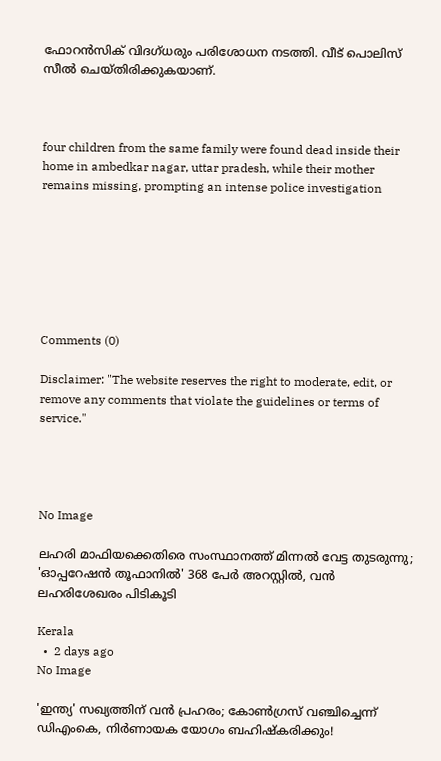ഫോറന്‍സിക് വിദഗ്ധരും പരിശോധന നടത്തി. വീട് പൊലിസ് സീല്‍ ചെയ്തിരിക്കുകയാണ്.



four children from the same family were found dead inside their home in ambedkar nagar, uttar pradesh, while their mother remains missing, prompting an intense police investigation







Comments (0)

Disclaimer: "The website reserves the right to moderate, edit, or remove any comments that violate the guidelines or terms of service."




No Image

ലഹരി മാഫിയക്കെതിരെ സംസ്ഥാനത്ത് മിന്നൽ വേട്ട തുടരുന്നു; 'ഓപ്പറേഷൻ തൂഫാനിൽ' 368 പേർ അറസ്റ്റിൽ, വൻ ലഹരിശേഖരം പിടികൂടി

Kerala
  •  2 days ago
No Image

'ഇന്ത്യ' സഖ്യത്തിന് വൻ പ്രഹരം; കോൺഗ്രസ് വഞ്ചിച്ചെന്ന് ഡിഎംകെ, നിർണായക യോഗം ബഹിഷ്കരിക്കും!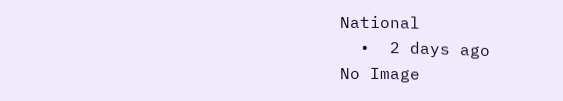National
  •  2 days ago
No Image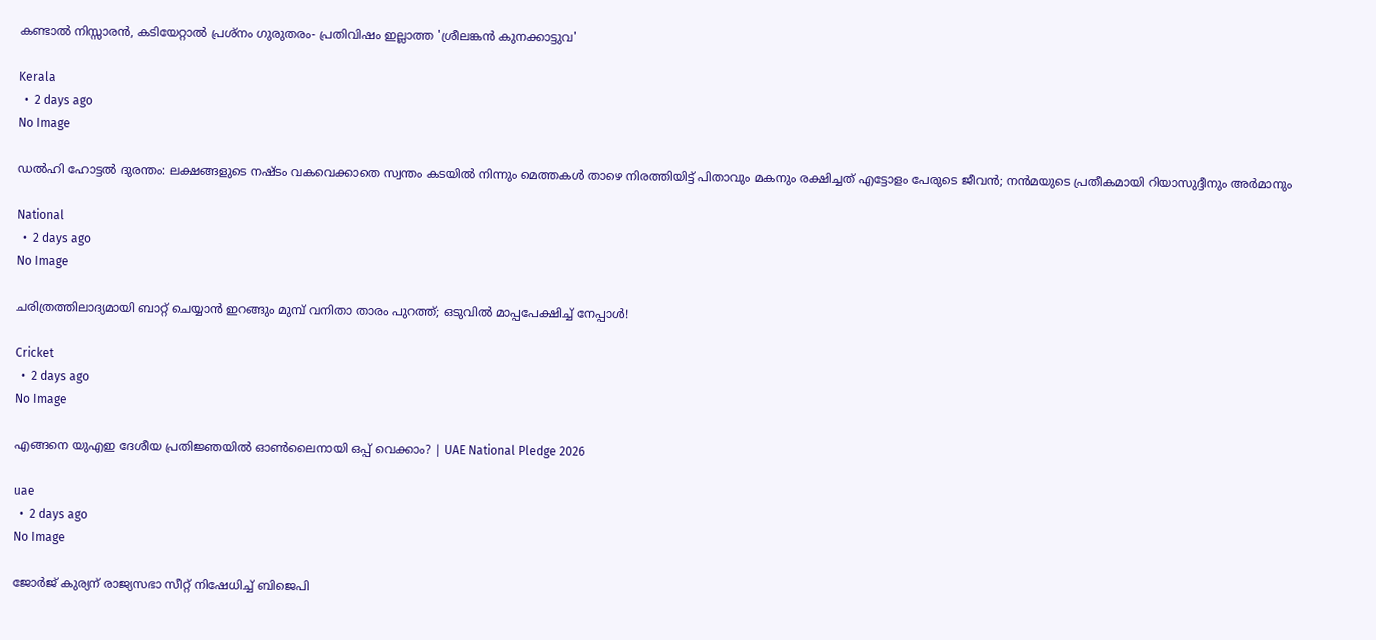കണ്ടാൽ നിസ്സാരൻ, കടിയേറ്റാൽ പ്രശ്നം ഗുരുതരം- പ്രതിവിഷം ഇല്ലാത്ത 'ശ്രീലങ്കൻ കുനക്കാട്ടുവ'

Kerala
  •  2 days ago
No Image

ഡൽഹി ഹോട്ടൽ ദുരന്തം: ലക്ഷങ്ങളുടെ നഷ്ടം വകവെക്കാതെ സ്വന്തം കടയിൽ നിന്നും മെത്തകൾ താഴെ നിരത്തിയിട്ട് പിതാവും മകനും രക്ഷിച്ചത് എട്ടോളം പേരുടെ ജീവൻ; നൻമയുടെ പ്രതീകമായി റിയാസുദ്ദീനും അർമാനും

National
  •  2 days ago
No Image

ചരിത്രത്തിലാദ്യമായി ബാറ്റ് ചെയ്യാൻ ഇറങ്ങും മുമ്പ് വനിതാ താരം പുറത്ത്; ഒടുവിൽ മാപ്പപേക്ഷിച്ച് നേപ്പാൾ!

Cricket
  •  2 days ago
No Image

എങ്ങനെ യുഎഇ ദേശീയ പ്രതിജ്ഞയിൽ ഓൺലൈനായി ഒപ്പ് വെക്കാം? | UAE National Pledge 2026

uae
  •  2 days ago
No Image

ജോർജ് കുര്യന് രാജ്യസഭാ സീറ്റ് നിഷേധിച്ച് ബിജെപി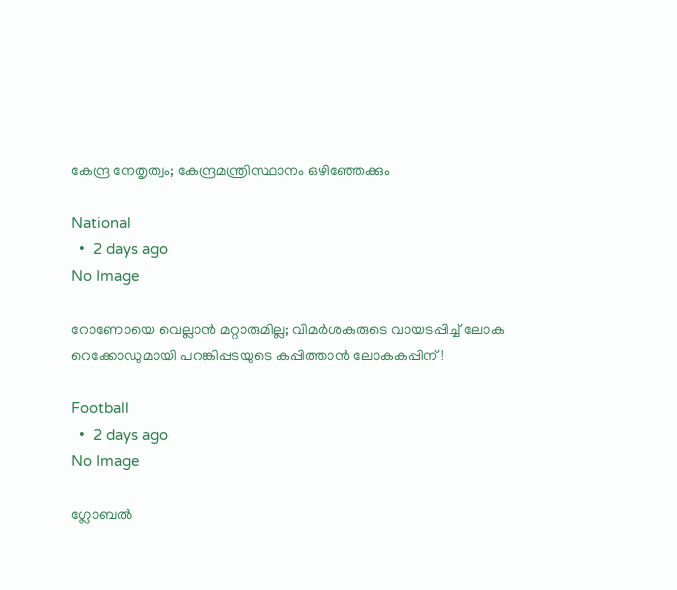കേന്ദ്ര നേതൃത്വം; കേന്ദ്രമന്ത്രിസ്ഥാനം ഒഴിഞ്ഞേക്കും

National
  •  2 days ago
No Image

റോണോയെ വെല്ലാൻ മറ്റാരുമില്ല; വിമർശകരുടെ വായടപ്പിച്ച് ലോക റെക്കോഡുമായി പറങ്കിപ്പടയുടെ കപ്പിത്താൻ ലോകകപ്പിന്!

Football
  •  2 days ago
No Image

ഗ്ലോബൽ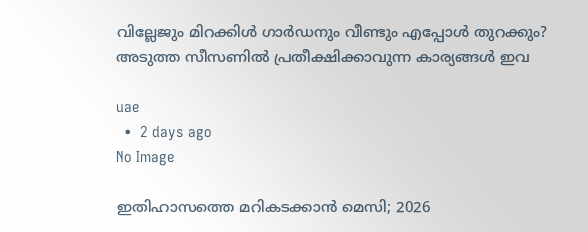വില്ലേജും മിറക്കിൾ ഗാർഡനും വീണ്ടും എപ്പോൾ തുറക്കും? അടുത്ത സീസണിൽ പ്രതീക്ഷിക്കാവുന്ന കാര്യങ്ങൾ ഇവ

uae
  •  2 days ago
No Image

ഇതിഹാസത്തെ മറികടക്കാൻ മെസി; 2026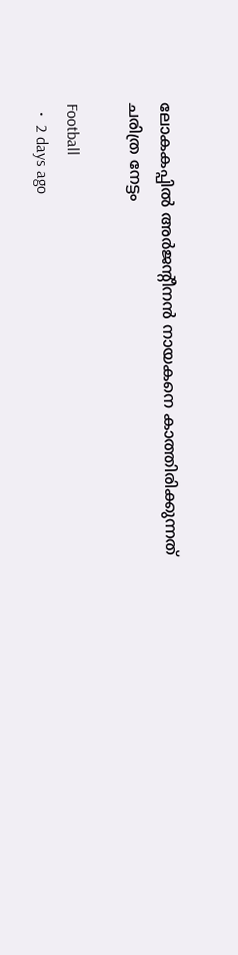ലോകകപ്പിൽ അർജന്റീനൻ നായകനെ കാത്തിരിക്കുന്നത് ചരിത്ര നേട്ടം

Football
  •  2 days ago